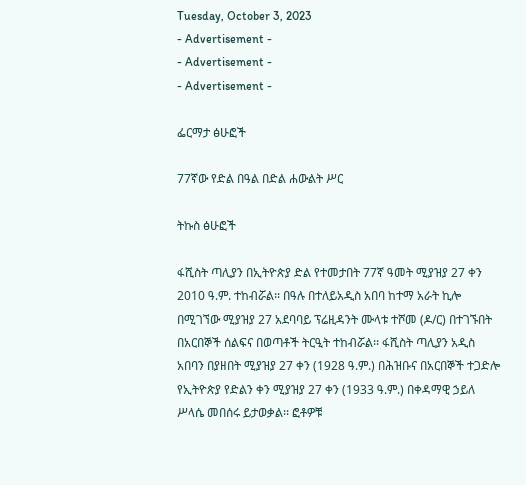Tuesday, October 3, 2023
- Advertisement -
- Advertisement -
- Advertisement -

ፌርማታ ፅሁፎች

77ኛው የድል በዓል በድል ሐውልት ሥር

ትኩስ ፅሁፎች

ፋሺስት ጣሊያን በኢትዮጵያ ድል የተመታበት 77ኛ ዓመት ሚያዝያ 27 ቀን 2010 ዓ.ም. ተከብሯል፡፡ በዓሉ በተለይአዲስ አበባ ከተማ አራት ኪሎ በሚገኘው ሚያዝያ 27 አደባባይ ፕሬዚዳንት ሙላቱ ተሾመ (ዶ/ር) በተገኙበት በአርበኞች ሰልፍና በወጣቶች ትርዒት ተከብሯል፡፡ ፋሺስት ጣሊያን አዲስ አበባን በያዘበት ሚያዝያ 27 ቀን (1928 ዓ.ም.) በሕዝቡና በአርበኞች ተጋድሎ የኢትዮጵያ የድልን ቀን ሚያዝያ 27 ቀን (1933 ዓ.ም.) በቀዳማዊ ኃይለ ሥላሴ መበሰሩ ይታወቃል፡፡ ፎቶዎቹ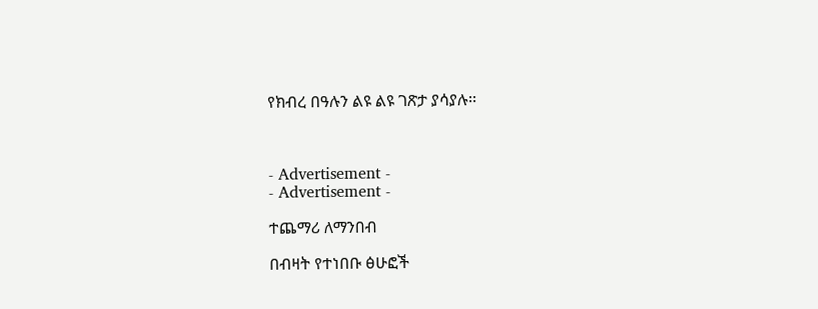የክብረ በዓሉን ልዩ ልዩ ገጽታ ያሳያሉ፡፡



- Advertisement -
- Advertisement -

ተጨማሪ ለማንበብ

በብዛት የተነበቡ ፅሁፎች